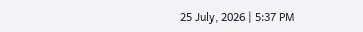25 July, 2026 | 5:37 PM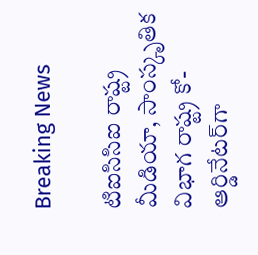Breaking News

టిఐసిసిఐ రాష్ట్ర మీడియా, సాంస్కృతిక విభాగ రాష్ట్ర కో-ఆర్డినేటర్‌గా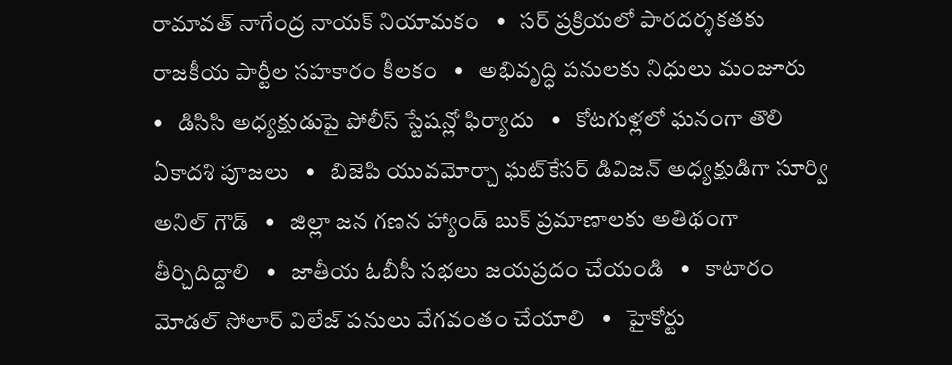రామావత్ నాగేంద్ర నాయక్ నియామకం   •   సర్ ప్రక్రియలో పారదర్శకతకు రాజకీయ పార్టీల సహకారం కీలకం   •   అభివృద్ధి పనులకు నిధులు మంజూరు   •   డిసిసి అధ్యక్షుడుపై పోలీస్ స్టేషన్లో ఫిర్యాదు   •   కోటగుళ్లలో ఘనంగా తొలి ఏకాదశి పూజలు   •   బిజెపి యువమోర్చా ఘట్‌కేసర్ డివిజన్ అధ్యక్షుడిగా సూర్వి అనిల్ గౌడ్   •   జిల్లా జన గణన హ్యాండ్ బుక్ ప్రమాణాలకు అతిథంగా తీర్చిదిద్దాలి   •   జాతీయ ఓబీసీ సభలు జయప్రదం చేయండి   •   కాటారం మోడల్ సోలార్ విలేజ్ పనులు వేగవంతం చేయాలి   •   హైకోర్టు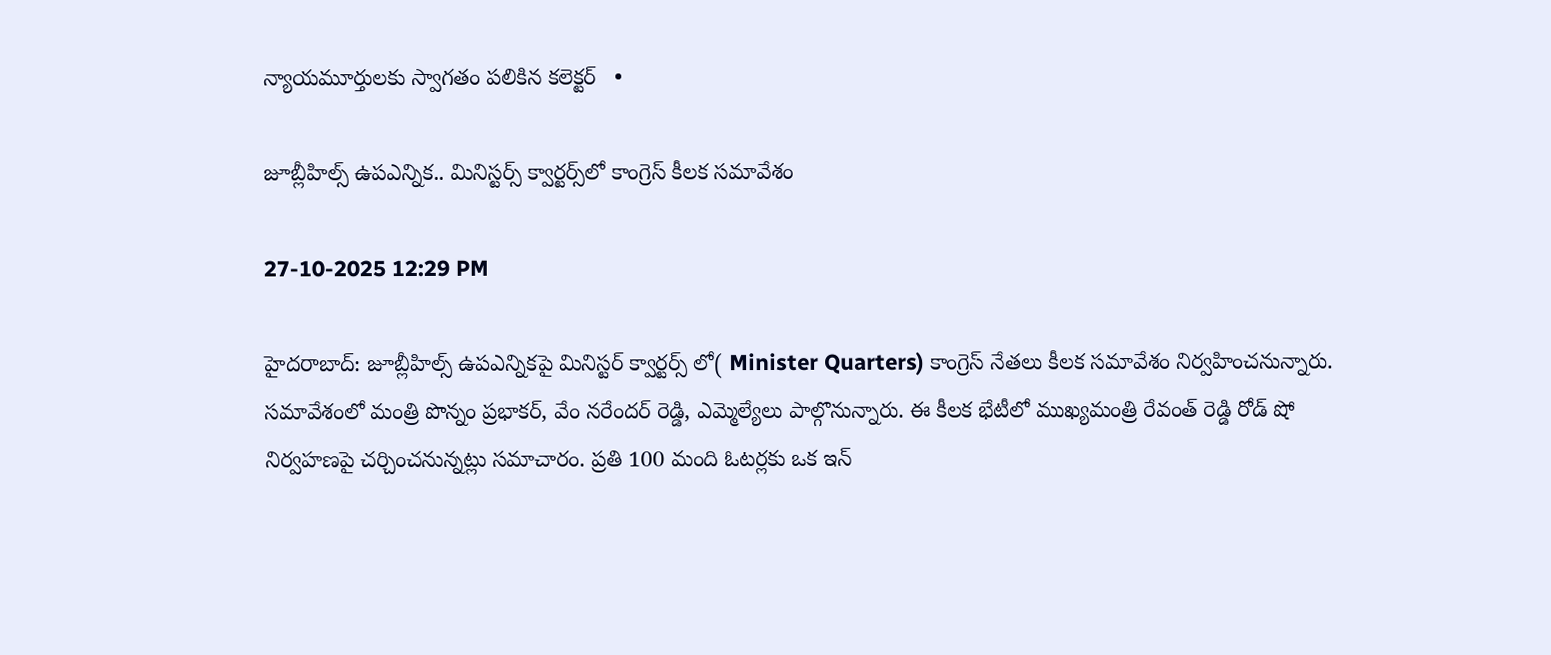న్యాయమూర్తులకు స్వాగతం పలికిన కలెక్టర్   •

జూబ్లీహిల్స్ ఉపఎన్నిక.. మినిస్టర్స్ క్వార్టర్స్‌లో కాంగ్రెస్ కీలక సమావేశం

27-10-2025 12:29 PM

హైదరాబాద్: జూబ్లీహిల్స్ ఉపఎన్నికపై మినిస్టర్ క్వార్టర్స్ లో( Minister Quarters) కాంగ్రెస్ నేతలు కీలక సమావేశం నిర్వహించనున్నారు. సమావేశంలో మంత్రి పొన్నం ప్రభాకర్, వేం నరేందర్ రెడ్డి, ఎమ్మెల్యేలు పాల్గొనున్నారు. ఈ కీలక భేటీలో ముఖ్యమంత్రి రేవంత్ రెడ్డి రోడ్ షో నిర్వహణపై చర్చించనున్నట్లు సమాచారం. ప్రతి 100 మంది ఓటర్లకు ఒక ఇన్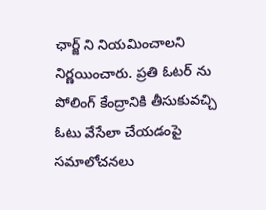ఛార్జ్ ని నియమించాలని నిర్ణయించారు. ప్రతి ఓటర్ ను పోలింగ్ కేంద్రానికి తీసుకువచ్చి ఓటు వేసేలా చేయడంపై సమాలోచనలు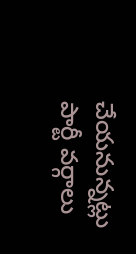చేయనున్నట్లు పార్టీ వర్గాలు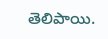తెలిపాయి.